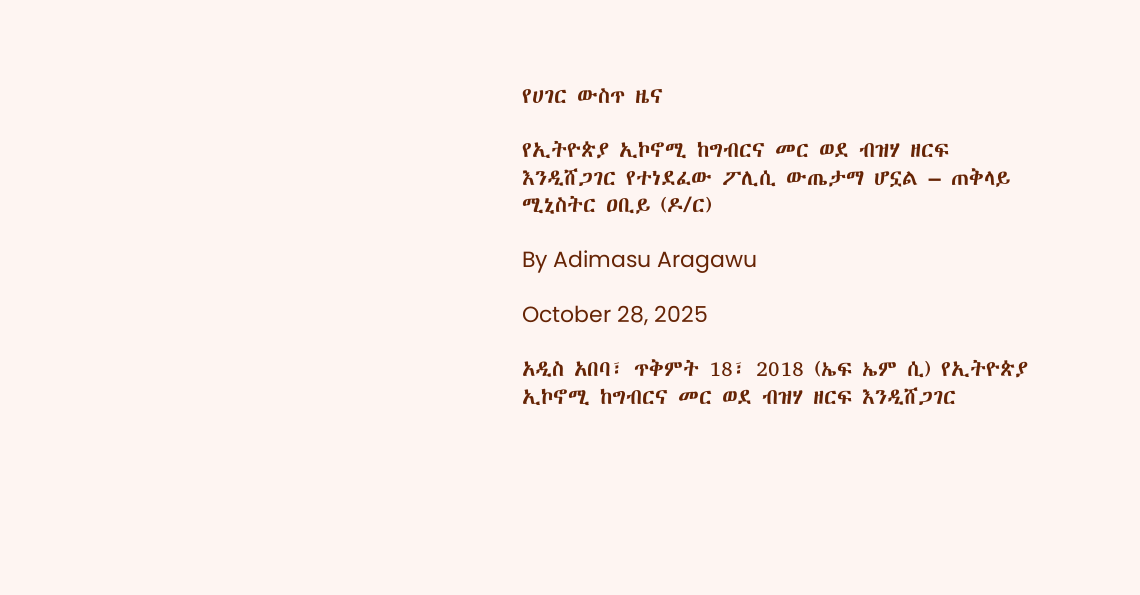የሀገር ውስጥ ዜና

የኢትዮጵያ ኢኮኖሚ ከግብርና መር ወደ ብዝሃ ዘርፍ እንዲሸጋገር የተነደፈው ፖሊሲ ውጤታማ ሆኗል – ጠቅላይ ሚኒስትር ዐቢይ (ዶ/ር)

By Adimasu Aragawu

October 28, 2025

አዲስ አበባ፣ ጥቅምት 18፣ 2018 (ኤፍ ኤም ሲ) የኢትዮጵያ ኢኮኖሚ ከግብርና መር ወደ ብዝሃ ዘርፍ እንዲሸጋገር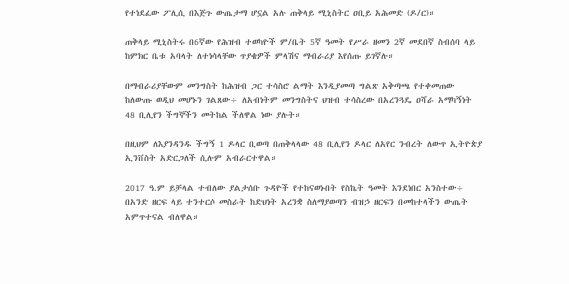የተነደፈው ፖሊሲ በእጅጉ ውጤታማ ሆኗል አሉ ጠቅላይ ሚኒስትር ዐቢይ አሕመድ (ዶ/ር)።

ጠቅላይ ሚኒስትሩ በ6ኛው የሕዝብ ተወካዮች ም/ቤት 5ኛ ዓመት የሥራ ዘመን 2ኛ መደበኛ ስብሰባ ላይ ከምክር ቤቱ አባላት ለተነሳላቸው ጥያቄዎች ምላሽና ማብራሪያ እየሰጡ ይገኛሉ።

በማብራሪያቸውም መንግስት ከሕዝብ ጋር ተሳስሮ ልማት እንዲያመጣ ግልጽ አቅጣጫ የተቀመጠው ከለውጡ ወዲህ መሆኑን ገልጸው÷ ለአብነትም መንግስትና ህዝብ ተሳስረው በአረንጓዴ ዐሻራ አማካኝነት 48 ቢሊየን ችግኞችን መትከል ችለዋል ነው ያሉት።

በዚህም ለእያንዳንዱ ችግኝ 1 ዶላር ቢወጣ በጠቅላላው 48 ቢሊየን ዶላር ለአየር ንብረት ለውጥ ኢትዮጵያ ኢንቨስት አድርጋለች ሲሉም አብራርተዋል።

2017 ዓ.ም ይቻላል ተብለው ያልታሰቡ ጉዳዮች የተከናወኑበት የስኬት ዓመት እንደነበር አንስተው÷ በአንድ ዘርፍ ላይ ተንተርሶ መስራት ከድህነት አረንቋ ስለማያወጣን ብዝኃ ዘርፍን በመከተላችን ውጤት አምጥተናል ብለዋል።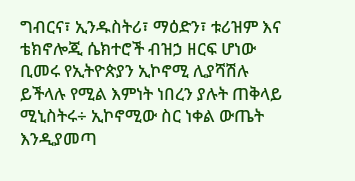ግብርና፣ ኢንዱስትሪ፣ ማዕድን፣ ቱሪዝም እና ቴክኖሎጂ ሴክተሮች ብዝኃ ዘርፍ ሆነው ቢመሩ የኢትዮጵያን ኢኮኖሚ ሊያሻሽሉ ይችላሉ የሚል እምነት ነበረን ያሉት ጠቅላይ ሚኒስትሩ÷ ኢኮኖሚው ስር ነቀል ውጤት እንዲያመጣ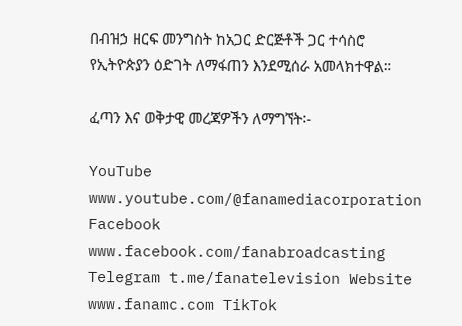በብዝኃ ዘርፍ መንግስት ከአጋር ድርጅቶች ጋር ተሳስሮ የኢትዮጵያን ዕድገት ለማፋጠን እንደሚሰራ አመላክተዋል።

ፈጣን እና ወቅታዊ መረጃዎችን ለማግኘት፡-

YouTube www.youtube.com/@fanamediacorporation Facebook www.facebook.com/fanabroadcasting Telegram t.me/fanatelevision Website www.fanamc.com TikTok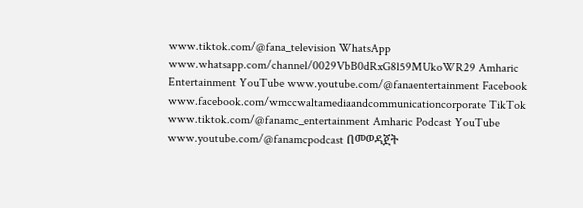www.tiktok.com/@fana_television WhatsApp www.whatsapp.com/channel/0029VbB0dRxG8l59MUkoWR29 Amharic Entertainment YouTube www.youtube.com/@fanaentertainment Facebook www.facebook.com/wmccwaltamediaandcommunicationcorporate TikTok www.tiktok.com/@fanamc_entertainment Amharic Podcast YouTube www.youtube.com/@fanamcpodcast በመወዳጀት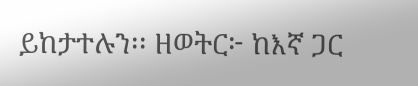ይከታተሉን፡፡ ዘወትር፦ ከእኛ ጋር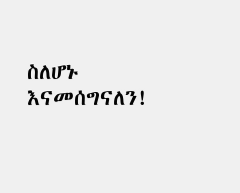ስለሆኑ እናመሰግናለን!